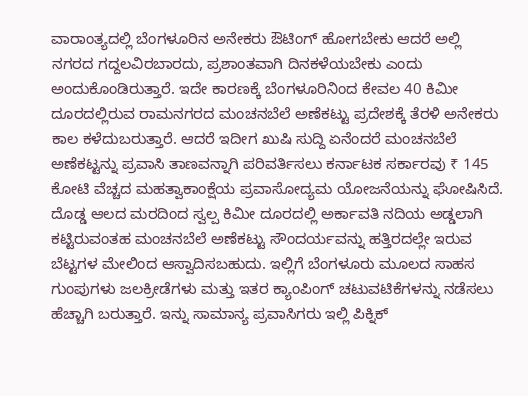ವಾರಾಂತ್ಯದಲ್ಲಿ ಬೆಂಗಳೂರಿನ ಅನೇಕರು ಔಟಿಂಗ್ ಹೋಗಬೇಕು ಆದರೆ ಅಲ್ಲಿ ನಗರದ ಗದ್ದಲವಿರಬಾರದು, ಪ್ರಶಾಂತವಾಗಿ ದಿನಕಳೆಯಬೇಕು ಎಂದು ಅಂದುಕೊಂಡಿರುತ್ತಾರೆ. ಇದೇ ಕಾರಣಕ್ಕೆ ಬೆಂಗಳೂರಿನಿಂದ ಕೇವಲ 40 ಕಿಮೀ ದೂರದಲ್ಲಿರುವ ರಾಮನಗರದ ಮಂಚನಬೆಲೆ ಅಣೆಕಟ್ಟು ಪ್ರದೇಶಕ್ಕೆ ತೆರಳಿ ಅನೇಕರು ಕಾಲ ಕಳೆದುಬರುತ್ತಾರೆ. ಆದರೆ ಇದೀಗ ಖುಷಿ ಸುದ್ದಿ ಏನೆಂದರೆ ಮಂಚನಬೆಲೆ ಅಣೆಕಟ್ಟನ್ನು ಪ್ರವಾಸಿ ತಾಣವನ್ನಾಗಿ ಪರಿವರ್ತಿಸಲು ಕರ್ನಾಟಕ ಸರ್ಕಾರವು ₹ 145 ಕೋಟಿ ವೆಚ್ಚದ ಮಹತ್ವಾಕಾಂಕ್ಷೆಯ ಪ್ರವಾಸೋದ್ಯಮ ಯೋಜನೆಯನ್ನು ಘೋಷಿಸಿದೆ.
ದೊಡ್ಡ ಆಲದ ಮರದಿಂದ ಸ್ವಲ್ಪ ಕಿಮೀ ದೂರದಲ್ಲಿ ಅರ್ಕಾವತಿ ನದಿಯ ಅಡ್ಡಲಾಗಿ ಕಟ್ಟಿರುವಂತಹ ಮಂಚನಬೆಲೆ ಅಣೆಕಟ್ಟು ಸೌಂದರ್ಯವನ್ನು ಹತ್ತಿರದಲ್ಲೇ ಇರುವ ಬೆಟ್ಟಗಳ ಮೇಲಿಂದ ಆಸ್ವಾದಿಸಬಹುದು. ಇಲ್ಲಿಗೆ ಬೆಂಗಳೂರು ಮೂಲದ ಸಾಹಸ ಗುಂಪುಗಳು ಜಲಕ್ರೀಡೆಗಳು ಮತ್ತು ಇತರ ಕ್ಯಾಂಪಿಂಗ್ ಚಟುವಟಿಕೆಗಳನ್ನು ನಡೆಸಲು ಹೆಚ್ಚಾಗಿ ಬರುತ್ತಾರೆ. ಇನ್ನು ಸಾಮಾನ್ಯ ಪ್ರವಾಸಿಗರು ಇಲ್ಲಿ ಪಿಕ್ನಿಕ್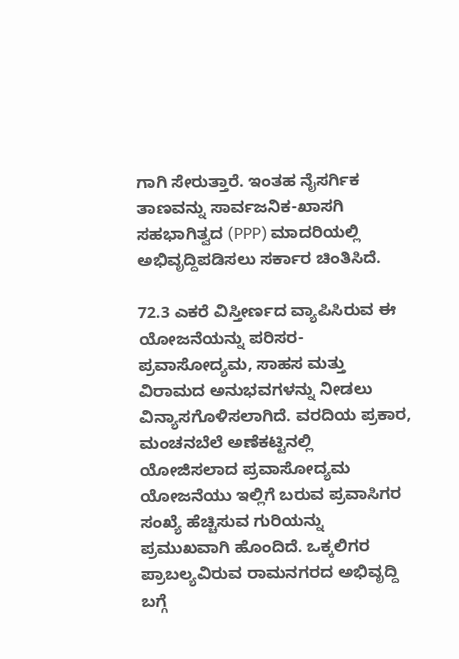ಗಾಗಿ ಸೇರುತ್ತಾರೆ. ಇಂತಹ ನೈಸರ್ಗಿಕ ತಾಣವನ್ನು ಸಾರ್ವಜನಿಕ-ಖಾಸಗಿ ಸಹಭಾಗಿತ್ವದ (PPP) ಮಾದರಿಯಲ್ಲಿ ಅಭಿವೃದ್ದಿಪಡಿಸಲು ಸರ್ಕಾರ ಚಿಂತಿಸಿದೆ.

72.3 ಎಕರೆ ವಿಸ್ತೀರ್ಣದ ವ್ಯಾಪಿಸಿರುವ ಈ ಯೋಜನೆಯನ್ನು ಪರಿಸರ-ಪ್ರವಾಸೋದ್ಯಮ, ಸಾಹಸ ಮತ್ತು ವಿರಾಮದ ಅನುಭವಗಳನ್ನು ನೀಡಲು ವಿನ್ಯಾಸಗೊಳಿಸಲಾಗಿದೆ. ವರದಿಯ ಪ್ರಕಾರ, ಮಂಚನಬೆಲೆ ಅಣೆಕಟ್ಟಿನಲ್ಲಿ ಯೋಜಿಸಲಾದ ಪ್ರವಾಸೋದ್ಯಮ ಯೋಜನೆಯು ಇಲ್ಲಿಗೆ ಬರುವ ಪ್ರವಾಸಿಗರ ಸಂಖ್ಯೆ ಹೆಚ್ಚಿಸುವ ಗುರಿಯನ್ನು ಪ್ರಮುಖವಾಗಿ ಹೊಂದಿದೆ. ಒಕ್ಕಲಿಗರ ಪ್ರಾಬಲ್ಯವಿರುವ ರಾಮನಗರದ ಅಭಿವೃದ್ದಿ ಬಗ್ಗೆ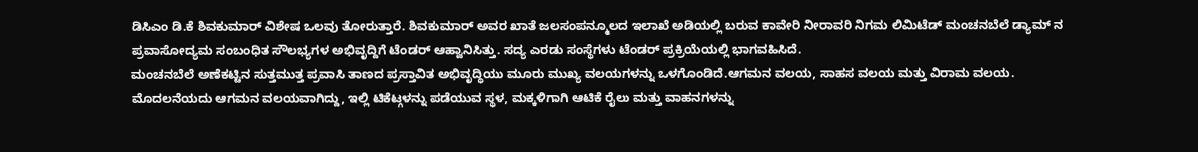ಡಿಸಿಎಂ ಡಿ.ಕೆ ಶಿವಕುಮಾರ್ ವಿಶೇಷ ಒಲವು ತೋರುತ್ತಾರೆ. ಶಿವಕುಮಾರ್ ಅವರ ಖಾತೆ ಜಲಸಂಪನ್ಮೂಲದ ಇಲಾಖೆ ಅಡಿಯಲ್ಲಿ ಬರುವ ಕಾವೇರಿ ನೀರಾವರಿ ನಿಗಮ ಲಿಮಿಟೆಡ್ ಮಂಚನಬೆಲೆ ಡ್ಯಾಮ್ ನ ಪ್ರವಾಸೋದ್ಯಮ ಸಂಬಂಧಿತ ಸೌಲಭ್ಯಗಳ ಅಭಿವೃದ್ದಿಗೆ ಟೆಂಡರ್ ಆಹ್ವಾನಿಸಿತ್ತು. ಸದ್ಯ ಎರಡು ಸಂಸ್ಥೆಗಳು ಟೆಂಡರ್ ಪ್ರಕ್ರಿಯೆಯಲ್ಲಿ ಭಾಗವಹಿಸಿದೆ.
ಮಂಚನಬೆಲೆ ಅಣೆಕಟ್ಟಿನ ಸುತ್ತಮುತ್ತ ಪ್ರವಾಸಿ ತಾಣದ ಪ್ರಸ್ತಾವಿತ ಅಭಿವೃದ್ಧಿಯು ಮೂರು ಮುಖ್ಯ ವಲಯಗಳನ್ನು ಒಳಗೊಂಡಿದೆ.ಆಗಮನ ವಲಯ, ಸಾಹಸ ವಲಯ ಮತ್ತು ವಿರಾಮ ವಲಯ.
ಮೊದಲನೆಯದು ಆಗಮನ ವಲಯವಾಗಿದ್ದು, ಇಲ್ಲಿ ಟಿಕೆಟ್ಗಳನ್ನು ಪಡೆಯುವ ಸ್ಥಳ, ಮಕ್ಕಳಿಗಾಗಿ ಆಟಿಕೆ ರೈಲು ಮತ್ತು ವಾಹನಗಳನ್ನು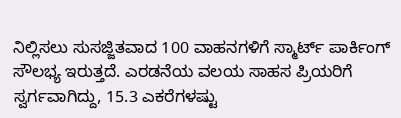ನಿಲ್ಲಿಸಲು ಸುಸಜ್ಜಿತವಾದ 100 ವಾಹನಗಳಿಗೆ ಸ್ಮಾರ್ಟ್ ಪಾರ್ಕಿಂಗ್ ಸೌಲಭ್ಯ ಇರುತ್ತದೆ. ಎರಡನೆಯ ವಲಯ ಸಾಹಸ ಪ್ರಿಯರಿಗೆ ಸ್ವರ್ಗವಾಗಿದ್ದು, 15.3 ಎಕರೆಗಳಷ್ಟು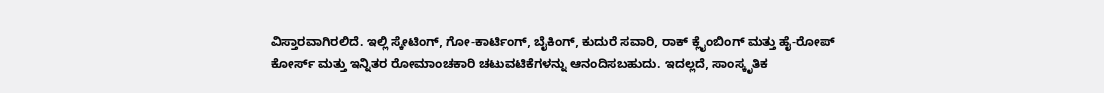ವಿಸ್ತಾರವಾಗಿರಲಿದೆ. ಇಲ್ಲಿ ಸ್ಕೇಟಿಂಗ್, ಗೋ-ಕಾರ್ಟಿಂಗ್, ಬೈಕಿಂಗ್, ಕುದುರೆ ಸವಾರಿ, ರಾಕ್ ಕ್ಲೈಂಬಿಂಗ್ ಮತ್ತು ಹೈ-ರೋಪ್ ಕೋರ್ಸ್ ಮತ್ತು ಇನ್ನಿತರ ರೋಮಾಂಚಕಾರಿ ಚಟುವಟಿಕೆಗಳನ್ನು ಆನಂದಿಸಬಹುದು. ಇದಲ್ಲದೆ, ಸಾಂಸ್ಕೃತಿಕ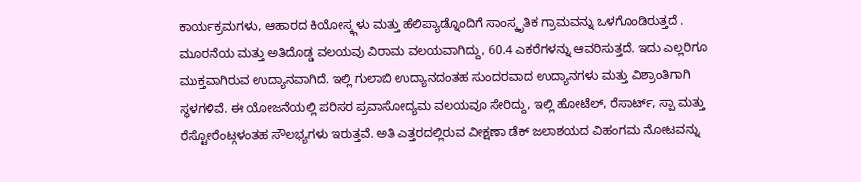ಕಾರ್ಯಕ್ರಮಗಳು, ಆಹಾರದ ಕಿಯೋಸ್ಕ್ಗಳು ಮತ್ತು ಹೆಲಿಪ್ಯಾಡ್ನೊಂದಿಗೆ ಸಾಂಸ್ಕೃತಿಕ ಗ್ರಾಮವನ್ನು ಒಳಗೊಂಡಿರುತ್ತದೆ .
ಮೂರನೆಯ ಮತ್ತು ಅತಿದೊಡ್ಡ ವಲಯವು ವಿರಾಮ ವಲಯವಾಗಿದ್ದು, 60.4 ಎಕರೆಗಳನ್ನು ಆವರಿಸುತ್ತದೆ. ಇದು ಎಲ್ಲರಿಗೂ ಮುಕ್ತವಾಗಿರುವ ಉದ್ಯಾನವಾಗಿದೆ. ಇಲ್ಲಿ ಗುಲಾಬಿ ಉದ್ಯಾನದಂತಹ ಸುಂದರವಾದ ಉದ್ಯಾನಗಳು ಮತ್ತು ವಿಶ್ರಾಂತಿಗಾಗಿ ಸ್ಥಳಗಳಿವೆ. ಈ ಯೋಜನೆಯಲ್ಲಿ ಪರಿಸರ ಪ್ರವಾಸೋದ್ಯಮ ವಲಯವೂ ಸೇರಿದ್ದು, ಇಲ್ಲಿ ಹೋಟೆಲ್, ರೆಸಾರ್ಟ್, ಸ್ಪಾ ಮತ್ತು ರೆಸ್ಟೋರೆಂಟ್ಗಳಂತಹ ಸೌಲಭ್ಯಗಳು ಇರುತ್ತವೆ. ಅತಿ ಎತ್ತರದಲ್ಲಿರುವ ವೀಕ್ಷಣಾ ಡೆಕ್ ಜಲಾಶಯದ ವಿಹಂಗಮ ನೋಟವನ್ನು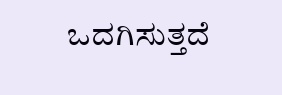ಒದಗಿಸುತ್ತದೆ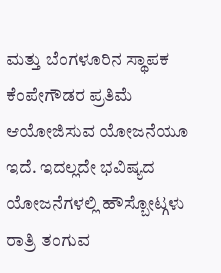ಮತ್ತು ಬೆಂಗಳೂರಿನ ಸ್ಥಾಪಕ ಕೆಂಪೇಗೌಡರ ಪ್ರತಿಮೆ ಆಯೋಜಿಸುವ ಯೋಜನೆಯೂ ಇದೆ. ಇದಲ್ಲದೇ ಭವಿಷ್ಯದ ಯೋಜನೆಗಳಲ್ಲಿ ಹೌಸ್ಬೋಟ್ಗಳು ರಾತ್ರಿ ತಂಗುವ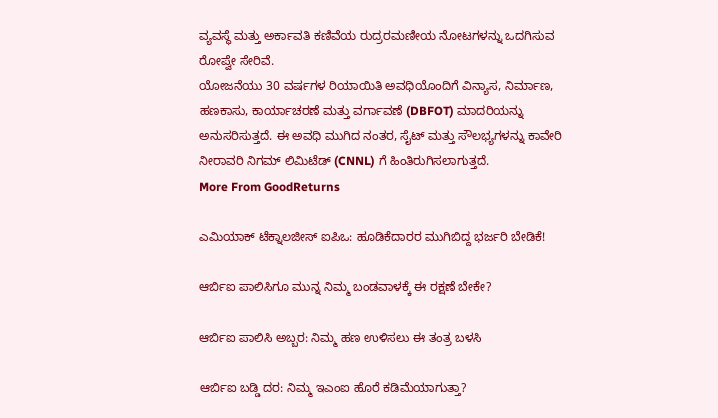ವ್ಯವಸ್ಥೆ ಮತ್ತು ಅರ್ಕಾವತಿ ಕಣಿವೆಯ ರುದ್ರರಮಣೀಯ ನೋಟಗಳನ್ನು ಒದಗಿಸುವ ರೋಪ್ವೇ ಸೇರಿವೆ.
ಯೋಜನೆಯು 30 ವರ್ಷಗಳ ರಿಯಾಯಿತಿ ಅವಧಿಯೊಂದಿಗೆ ವಿನ್ಯಾಸ, ನಿರ್ಮಾಣ, ಹಣಕಾಸು, ಕಾರ್ಯಾಚರಣೆ ಮತ್ತು ವರ್ಗಾವಣೆ (DBFOT) ಮಾದರಿಯನ್ನು ಅನುಸರಿಸುತ್ತದೆ. ಈ ಅವಧಿ ಮುಗಿದ ನಂತರ, ಸೈಟ್ ಮತ್ತು ಸೌಲಭ್ಯಗಳನ್ನು ಕಾವೇರಿ ನೀರಾವರಿ ನಿಗಮ್ ಲಿಮಿಟೆಡ್ (CNNL) ಗೆ ಹಿಂತಿರುಗಿಸಲಾಗುತ್ತದೆ.
More From GoodReturns

ಎಮಿಯಾಕ್ ಟೆಕ್ನಾಲಜೀಸ್ ಐಪಿಒ: ಹೂಡಿಕೆದಾರರ ಮುಗಿಬಿದ್ದ ಭರ್ಜರಿ ಬೇಡಿಕೆ!

ಆರ್ಬಿಐ ಪಾಲಿಸಿಗೂ ಮುನ್ನ ನಿಮ್ಮ ಬಂಡವಾಳಕ್ಕೆ ಈ ರಕ್ಷಣೆ ಬೇಕೇ?

ಆರ್ಬಿಐ ಪಾಲಿಸಿ ಅಬ್ಬರ: ನಿಮ್ಮ ಹಣ ಉಳಿಸಲು ಈ ತಂತ್ರ ಬಳಸಿ

ಆರ್ಬಿಐ ಬಡ್ಡಿ ದರ: ನಿಮ್ಮ ಇಎಂಐ ಹೊರೆ ಕಡಿಮೆಯಾಗುತ್ತಾ?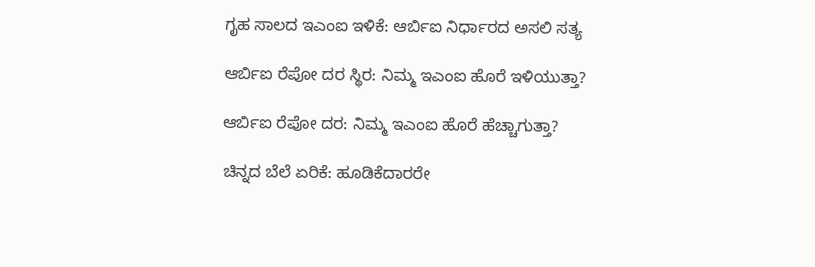ಗೃಹ ಸಾಲದ ಇಎಂಐ ಇಳಿಕೆ: ಆರ್ಬಿಐ ನಿರ್ಧಾರದ ಅಸಲಿ ಸತ್ಯ

ಆರ್ಬಿಐ ರೆಪೋ ದರ ಸ್ಥಿರ: ನಿಮ್ಮ ಇಎಂಐ ಹೊರೆ ಇಳಿಯುತ್ತಾ?

ಆರ್ಬಿಐ ರೆಪೋ ದರ: ನಿಮ್ಮ ಇಎಂಐ ಹೊರೆ ಹೆಚ್ಚಾಗುತ್ತಾ?

ಚಿನ್ನದ ಬೆಲೆ ಏರಿಕೆ: ಹೂಡಿಕೆದಾರರೇ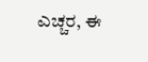ಎಚ್ಚರ, ಈ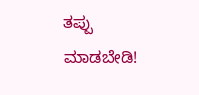ತಪ್ಪು ಮಾಡಬೇಡಿ!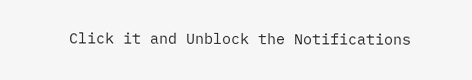Click it and Unblock the Notifications